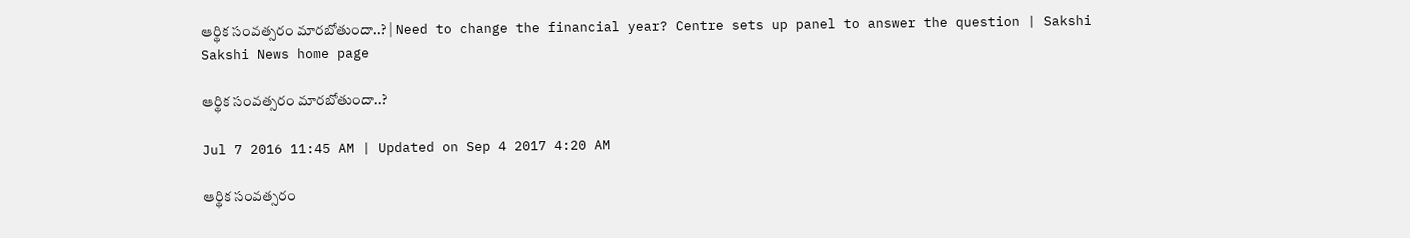ఆర్థిక సంవత్సరం మారబోతుందా..? | Need to change the financial year? Centre sets up panel to answer the question | Sakshi
Sakshi News home page

ఆర్థిక సంవత్సరం మారబోతుందా..?

Jul 7 2016 11:45 AM | Updated on Sep 4 2017 4:20 AM

ఆర్థిక సంవత్సరం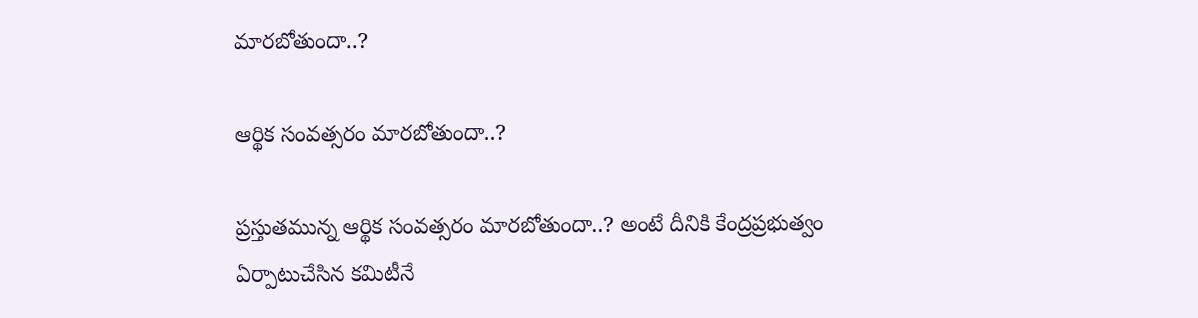మారబోతుందా..?

ఆర్థిక సంవత్సరం మారబోతుందా..?

ప్రస్తుతమున్న ఆర్థిక సంవత్సరం మారబోతుందా..? అంటే దీనికి కేంద్రప్రభుత్వం ఏర్పాటుచేసిన కమిటీనే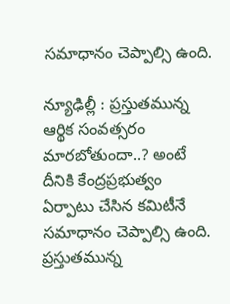సమాధానం చెప్పాల్సి ఉంది.

న్యూఢిల్లీ : ప్రస్తుతమున్న ఆర్థిక సంవత్సరం మారబోతుందా..? అంటే దీనికి కేంద్రప్రభుత్వం ఏర్పాటు చేసిన కమిటీనే సమాధానం చెప్పాల్సి ఉంది. ప్రస్తుతమున్న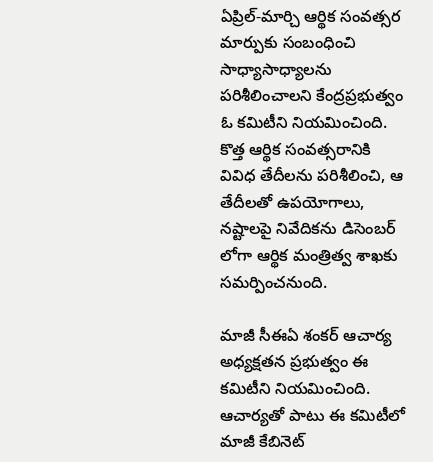ఏప్రిల్-మార్చి ఆర్థిక సంవత్సర మార్పుకు సంబంధించి సాధ్యాసాధ్యాలను పరిశీలించాలని కేంద్రప్రభుత్వం ఓ కమిటీని నియమించింది. కొత్త ఆర్థిక సంవత్సరానికి వివిధ తేదీలను పరిశీలించి, ఆ తేదీలతో ఉపయోగాలు, నష్టాలపై నివేదికను డిసెంబర్ లోగా ఆర్థిక మంత్రిత్వ శాఖకు సమర్పించనుంది.

మాజీ సీఈఏ శంకర్ ఆచార్య అధ్యక్షతన ప్రభుత్వం ఈ కమిటీని నియమించింది. ఆచార్యతో పాటు ఈ కమిటీలో మాజీ కేబినెట్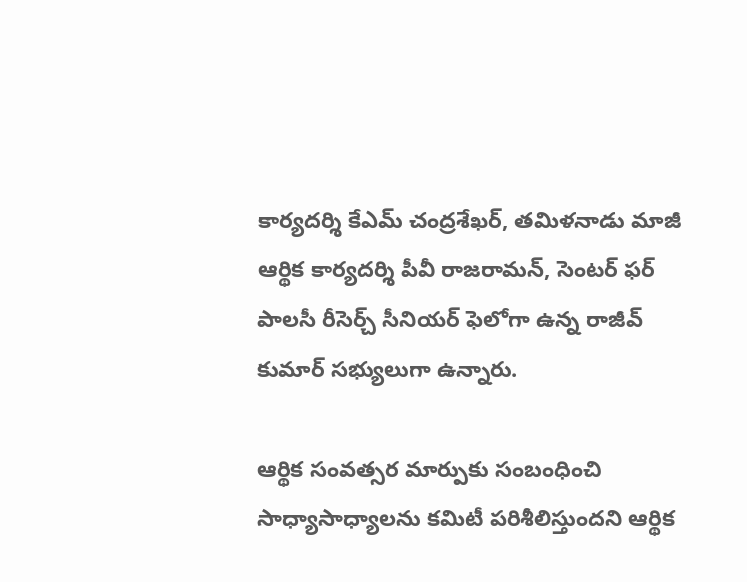కార్యదర్శి కేఎమ్ చంద్రశేఖర్, తమిళనాడు మాజీ ఆర్థిక కార్యదర్శి పీవీ రాజరామన్, సెంటర్ ఫర్ పాలసీ రీసెర్చ్ సీనియర్ ఫెలోగా ఉన్న రాజీవ్ కుమార్ సభ్యులుగా ఉన్నారు.

ఆర్థిక సంవత్సర మార్పుకు సంబంధించి సాధ్యాసాధ్యాలను కమిటీ పరిశీలిస్తుందని ఆర్థిక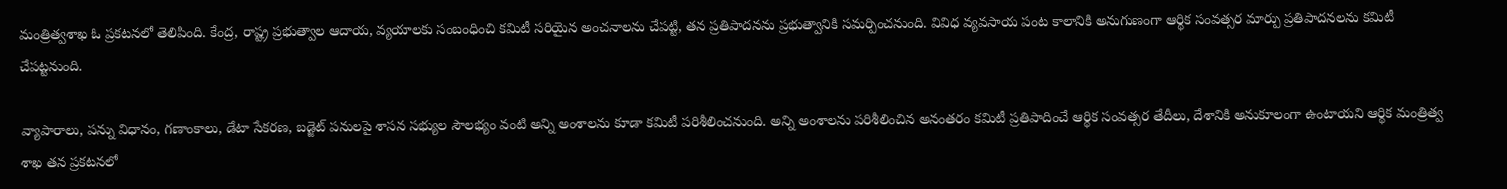మంత్రిత్వశాఖ ఓ ప్రకటనలో తెలిపింది. కేంద్ర, రాష్ట్ర ప్రభుత్వాల ఆదాయ, వ్యయాలకు సంబంధించి కమిటీ సరియైన అంచనాలను చేపట్టి, తన ప్రతిపాదనను ప్రభుత్వానికి సమర్పించనుంది. వివిధ వ్యవసాయ పంట కాలానికి అనుగుణంగా ఆర్థిక సంవత్సర మార్పు ప్రతిపాదనలను కమిటీ చేపట్టనుంది.

వ్యాపారాలు, పన్ను విధానం, గణాంకాలు, డేటా సేకరణ, బడ్జెట్ పనులపై శాసన సభ్యుల సౌలభ్యం వంటి అన్ని అంశాలను కూడా కమిటీ పరిశీలించనుంది. అన్ని అంశాలను పరిశీలించిన అనంతరం కమిటీ ప్రతిపాదించే ఆర్థిక సంవత్సర తేదీలు, దేశానికి అనుకూలంగా ఉంటాయని ఆర్థిక మంత్రిత్వ శాఖ తన ప్రకటనలో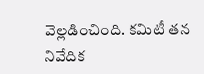వెల్లడించింది. కమిటీ తన నివేదిక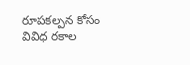రూపకల్పన కోసం వివిధ రకాల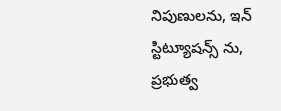నిపుణులను, ఇన్ స్టిట్యూషన్స్ ను, ప్రభుత్వ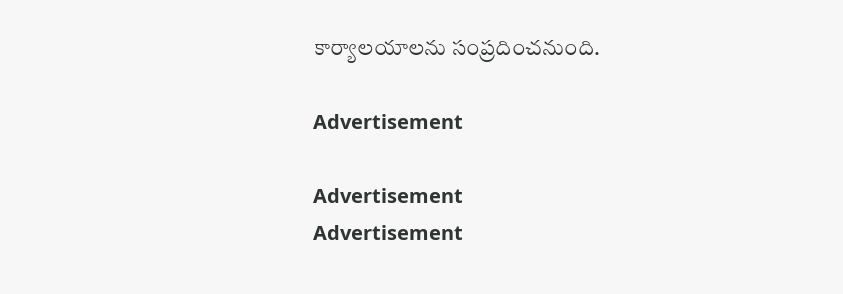కార్యాలయాలను సంప్రదించనుంది.

Advertisement

Advertisement
Advertisement